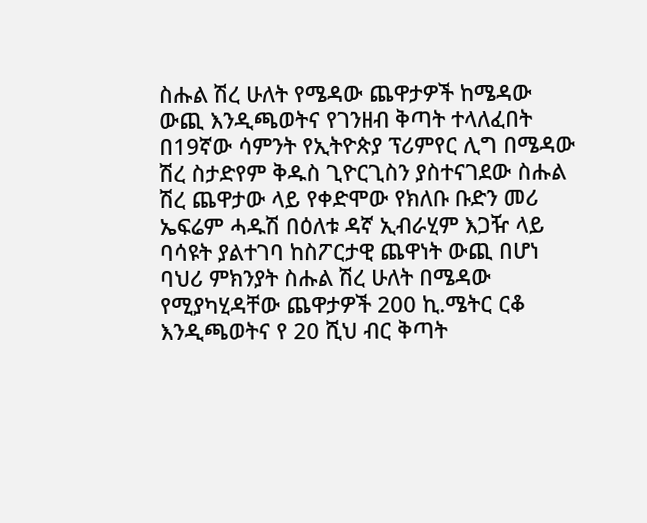ስሑል ሽረ ሁለት የሜዳው ጨዋታዎች ከሜዳው ውጪ እንዲጫወትና የገንዘብ ቅጣት ተላለፈበት
በ19ኛው ሳምንት የኢትዮጵያ ፕሪምየር ሊግ በሜዳው ሽረ ስታድየም ቅዱስ ጊዮርጊስን ያስተናገደው ስሑል ሽረ ጨዋታው ላይ የቀድሞው የክለቡ ቡድን መሪ ኤፍሬም ሓዱሽ በዕለቱ ዳኛ ኢብራሂም እጋዥ ላይ ባሳዩት ያልተገባ ከስፖርታዊ ጨዋነት ውጪ በሆነ ባህሪ ምክንያት ስሑል ሽረ ሁለት በሜዳው የሚያካሂዳቸው ጨዋታዎች 200 ኪ.ሜትር ርቆ እንዲጫወትና የ 20 ሺህ ብር ቅጣት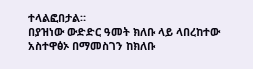ተላልፎበታል።
በያዝነው ውድድር ዓመት ክለቡ ላይ ላበረከተው አስተዋፅኦ በማመስገን ከክለቡ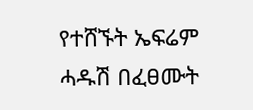የተሸኙት ኤፍሬም ሓዱሽ በፈፀሙት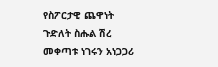የስፖርታዊ ጨዋነት ጉድለት ስሑል ሽረ መቀጣቱ ነገሩን አነጋጋሪ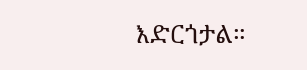እድርጎታል።